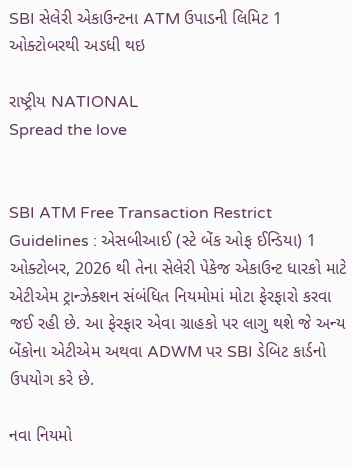SBI સેલેરી એકાઉન્ટના ATM ઉપાડની લિમિટ 1 ઓક્ટોબરથી અડધી થઇ

રાષ્ટ્રીય NATIONAL
Spread the love


SBI ATM Free Transaction Restrict Guidelines : એસબીઆઈ (સ્ટે બેંક ઓફ ઈન્ડિયા) 1 ઓક્ટોબર, 2026 થી તેના સેલેરી પેકેજ એકાઉન્ટ ધારકો માટે એટીએમ ટ્રાન્ઝેક્શન સંબંધિત નિયમોમાં મોટા ફેરફારો કરવા જઈ રહી છે. આ ફેરફાર એવા ગ્રાહકો પર લાગુ થશે જે અન્ય બેંકોના એટીએમ અથવા ADWM પર SBI ડેબિટ કાર્ડનો ઉપયોગ કરે છે.

નવા નિયમો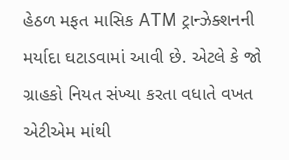હેઠળ મફત માસિક ATM ટ્રાન્ઝેક્શનની મર્યાદા ઘટાડવામાં આવી છે. એટલે કે જો ગ્રાહકો નિયત સંખ્યા કરતા વધાતે વખત એટીએમ માંથી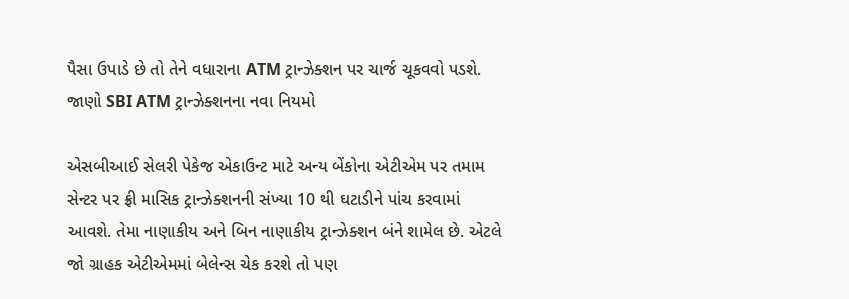પૈસા ઉપાડે છે તો તેને વધારાના ATM ટ્રાન્ઝેક્શન પર ચાર્જ ચૂકવવો પડશે. જાણો SBI ATM ટ્રાન્ઝેક્શનના નવા નિયમો

એસબીઆઈ સેલરી પેકેજ એકાઉન્ટ માટે અન્ય બેંકોના એટીએમ પર તમામ સેન્ટર પર ફ્રી માસિક ટ્રાન્ઝેક્શનની સંખ્યા 10 થી ઘટાડીને પાંચ કરવામાં આવશે. તેમા નાણાકીય અને બિન નાણાકીય ટ્રાન્ઝેક્શન બંને શામેલ છે. એટલે જો ગ્રાહક એટીએમમાં બેલેન્સ ચેક કરશે તો પણ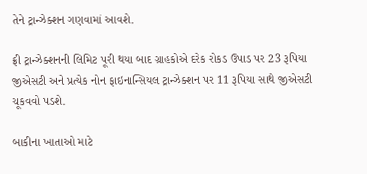તેને ટ્રાન્ઝેક્શન ગણવામાં આવશે.

ફ્રી ટ્રાન્ઝેક્શનની લિમિટ પૂરી થયા બાદ ગ્રાહકોએ દરેક રોકડ ઉપાડ પર 23 રૂપિયા જીએસટી અને પ્રત્યેક નોન ફાઇનાન્સિયલ ટ્રાન્ઝેક્શન પર 11 રૂપિયા સાથે જીએસટી ચૂકવવો પડશે.

બાકીના ખાતાઓ માટે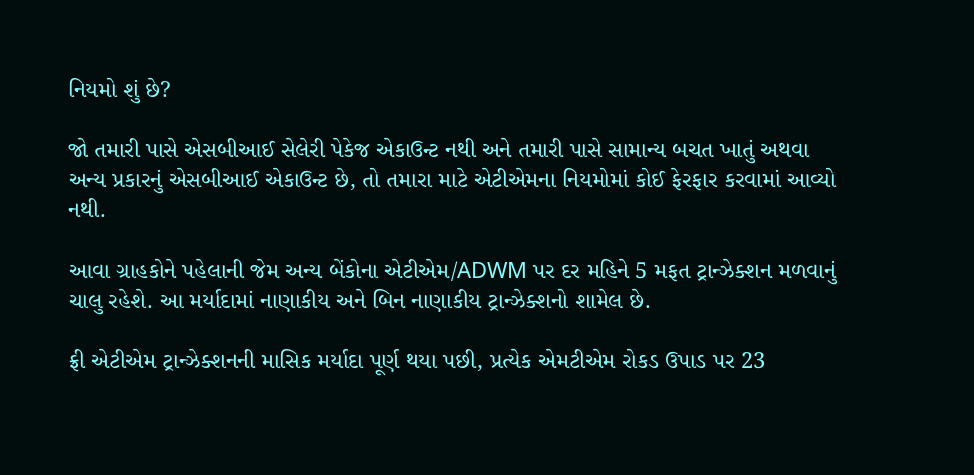નિયમો શું છે?

જો તમારી પાસે એસબીઆઈ સેલેરી પેકેજ એકાઉન્ટ નથી અને તમારી પાસે સામાન્ય બચત ખાતું અથવા અન્ય પ્રકારનું એસબીઆઈ એકાઉન્ટ છે, તો તમારા માટે એટીએમના નિયમોમાં કોઈ ફેરફાર કરવામાં આવ્યો નથી.

આવા ગ્રાહકોને પહેલાની જેમ અન્ય બેંકોના એટીએમ/ADWM પર દર મહિને 5 મફત ટ્રાન્ઝેક્શન મળવાનું ચાલુ રહેશે. આ મર્યાદામાં નાણાકીય અને બિન નાણાકીય ટ્રાન્ઝેક્શનો શામેલ છે.

ફ્રી એટીએમ ટ્રાન્ઝેક્શનની માસિક મર્યાદા પૂર્ણ થયા પછી, પ્રત્યેક એમટીએમ રોકડ ઉપાડ પર 23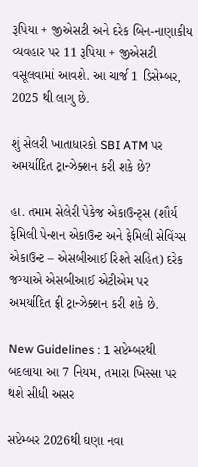રૂપિયા + જીએસટી અને દરેક બિન-નાણાકીય વ્યવહાર પર 11 રૂપિયા + જીએસટી વસૂલવામાં આવશે. આ ચાર્જ 1 ડિસેમ્બર, 2025 થી લાગુ છે.

શું સેલરી ખાતાધારકો SBI ATM પર અમર્યાદિત ટ્રાન્ઝેક્શન કરી શકે છે?

હા. તમામ સેલેરી પેકેજ એકાઉન્ટ્સ (શૌર્ય ફેમિલી પેન્શન એકાઉન્ટ અને ફેમિલી સેવિંગ્સ એકાઉન્ટ – એસબીઆઈ રિશ્તે સહિત) દરેક જગ્યાએ એસબીઆઈ એટીએમ પર અમર્યાદિત ફ્રી ટ્રાન્ઝેક્શન કરી શકે છે.

New Guidelines : 1 સપ્ટેમ્બરથી બદલાયા આ 7 નિયમ, તમારા ખિસ્સા પર થશે સીધી અસર

સપ્ટેમ્બર 2026થી ઘણા નવા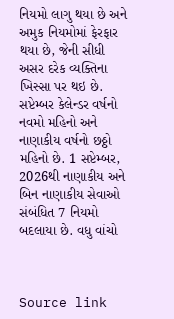નિયમો લાગુ થયા છે અને અમુક નિયમોમાં ફેરફાર થયા છે, જેની સીધી અસર દરેક વ્યક્તિના ખિસ્સા પર થઇ છે. સપ્ટેમ્બર કેલેન્ડર વર્ષનો નવમો મહિનો અને નાણાકીય વર્ષનો છઠ્ઠો મહિનો છે. 1 સપ્ટેમ્બર, 2026થી નાણાકીય અને બિન નાણાકીય સેવાઓ સંબંધિત 7 નિયમો બદલાયા છે. વધુ વાંચો



Source link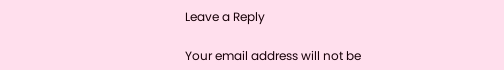Leave a Reply

Your email address will not be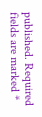published. Required fields are marked *